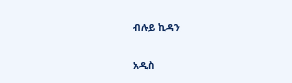ብሉይ ኪዳን

አዲስ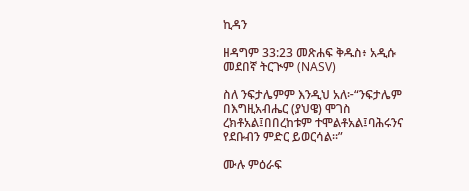ኪዳን

ዘዳግም 33:23 መጽሐፍ ቅዱስ፥ አዲሱ መደበኛ ትርጒም (NASV)

ስለ ንፍታሌምም እንዲህ አለ፦“ንፍታሌም በእግዚአብሔር (ያህዌ) ሞገስ ረክቶአል፤በበረከቱም ተሞልቶአል፤ባሕሩንና የደቡብን ምድር ይወርሳል።”

ሙሉ ምዕራፍ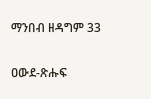ማንበብ ዘዳግም 33

ዐውደ-ጽሑፍ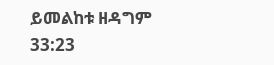ይመልከቱ ዘዳግም 33:23